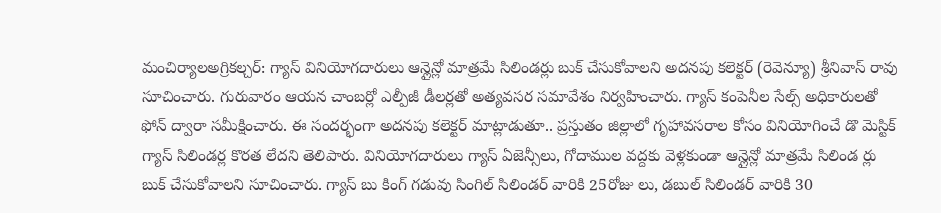మంచిర్యాలఅగ్రికల్చర్: గ్యాస్ వినియోగదారులు ఆన్లైన్లో మాత్రమే సిలిండర్లు బుక్ చేసుకోవాలని అదనపు కలెక్టర్ (రెవెన్యూ) శ్రీనివాస్ రావు సూచించారు. గురువారం ఆయన చాంబర్లో ఎల్పీజీ డీలర్లతో అత్యవసర సమావేశం నిర్వహించారు. గ్యాస్ కంపెనీల సేల్స్ అధికారులతో ఫోన్ ద్వారా సమీక్షించారు. ఈ సందర్భంగా అదనపు కలెక్టర్ మాట్లాడుతూ.. ప్రస్తుతం జిల్లాలో గృహావసరాల కోసం వినియోగించే డొ మెస్టిక్ గ్యాస్ సిలిండర్ల కొరత లేదని తెలిపారు. వినియోగదారులు గ్యాస్ ఏజెన్సీలు, గోదాముల వద్దకు వెళ్లకుండా ఆన్లైన్లో మాత్రమే సిలిండ ర్లు బుక్ చేసుకోవాలని సూచించారు. గ్యాస్ బు కింగ్ గడువు సింగిల్ సిలిండర్ వారికి 25రోజు లు, డబుల్ సిలిండర్ వారికి 30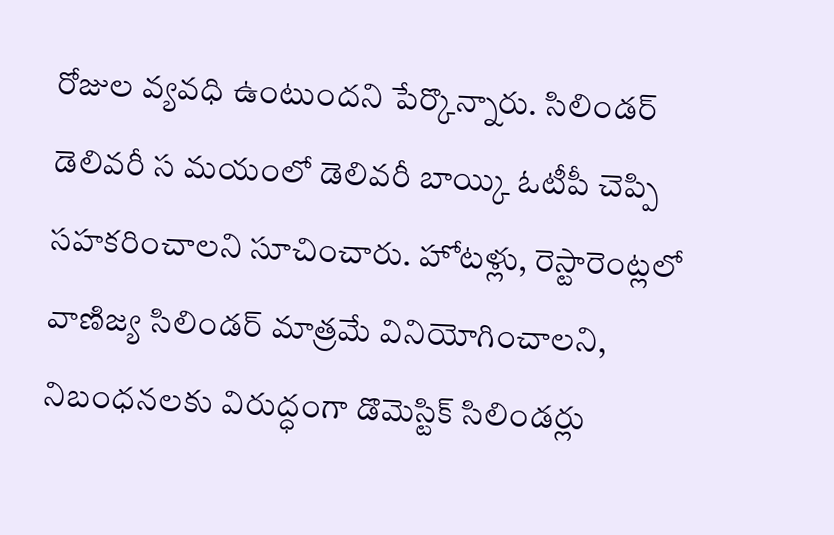రోజుల వ్యవధి ఉంటుందని పేర్కొన్నారు. సిలిండర్ డెలివరీ స మయంలో డెలివరీ బాయ్కి ఓటీపీ చెప్పి సహకరించాలని సూచించారు. హోటళ్లు, రెస్టారెంట్లలో వాణిజ్య సిలిండర్ మాత్రమే వినియోగించాలని, నిబంధనలకు విరుద్ధంగా డొమెస్టిక్ సిలిండర్లు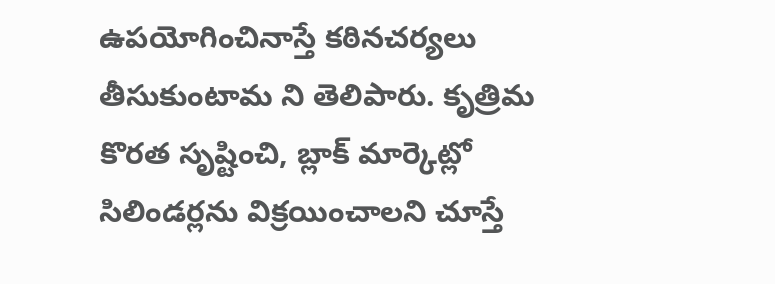ఉపయోగించినాస్తే కఠినచర్యలు తీసుకుంటామ ని తెలిపారు. కృత్రిమ కొరత సృష్టించి, బ్లాక్ మార్కెట్లో సిలిండర్లను విక్రయించాలని చూస్తే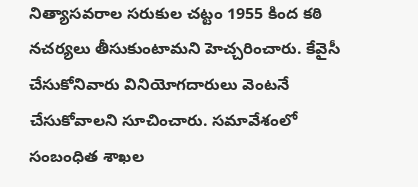నిత్యాసవరాల సరుకుల చట్టం 1955 కింద కఠి నచర్యలు తీసుకుంటామని హెచ్చరించారు. కేవైసీ చేసుకోనివారు వినియోగదారులు వెంటనే చేసుకోవాలని సూచించారు. సమావేశంలో సంబంధిత శాఖల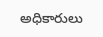అధికారులు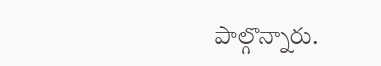పాల్గొన్నారు.